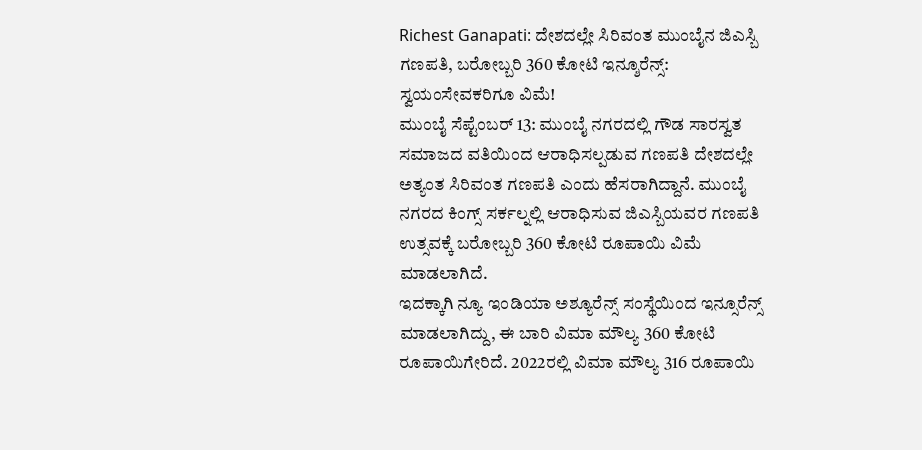Richest Ganapati: ದೇಶದಲ್ಲೇ ಸಿರಿವಂತ ಮುಂಬೈನ ಜಿಎಸ್ಬಿ ಗಣಪತಿ, ಬರೋಬ್ಬರಿ 360 ಕೋಟಿ ಇನ್ಶೂರೆನ್ಸ್: ಸ್ವಯಂಸೇವಕರಿಗೂ ವಿಮೆ!
ಮುಂಬೈ ಸೆಪ್ಟೆಂಬರ್ 13: ಮುಂಬೈ ನಗರದಲ್ಲಿ ಗೌಡ ಸಾರಸ್ವತ ಸಮಾಜದ ವತಿಯಿಂದ ಆರಾಧಿಸಲ್ಪಡುವ ಗಣಪತಿ ದೇಶದಲ್ಲೇ ಅತ್ಯಂತ ಸಿರಿವಂತ ಗಣಪತಿ ಎಂದು ಹೆಸರಾಗಿದ್ದಾನೆ. ಮುಂಬೈ ನಗರದ ಕಿಂಗ್ಸ್ ಸರ್ಕಲ್ನಲ್ಲಿ ಆರಾಧಿಸುವ ಜಿಎಸ್ಬಿಯವರ ಗಣಪತಿ ಉತ್ಸವಕ್ಕೆ ಬರೋಬ್ಬರಿ 360 ಕೋಟಿ ರೂಪಾಯಿ ವಿಮೆ ಮಾಡಲಾಗಿದೆ.
ಇದಕ್ಕಾಗಿ ನ್ಯೂ ಇಂಡಿಯಾ ಅಶ್ಯೂರೆನ್ಸ್ ಸಂಸ್ಥೆಯಿಂದ ಇನ್ಸೂರೆನ್ಸ್ ಮಾಡಲಾಗಿದ್ದು, ಈ ಬಾರಿ ವಿಮಾ ಮೌಲ್ಯ 360 ಕೋಟಿ ರೂಪಾಯಿಗೇರಿದೆ. 2022ರಲ್ಲಿ ವಿಮಾ ಮೌಲ್ಯ 316 ರೂಪಾಯಿ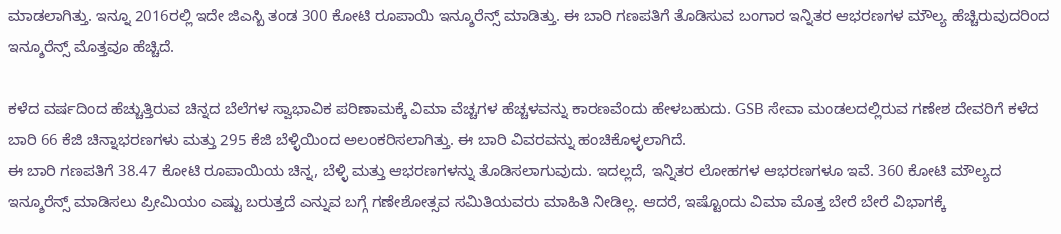ಮಾಡಲಾಗಿತ್ತು. ಇನ್ನೂ 2016ರಲ್ಲಿ ಇದೇ ಜಿಎಸ್ಬಿ ತಂಡ 300 ಕೋಟಿ ರೂಪಾಯಿ ಇನ್ಶೂರೆನ್ಸ್ ಮಾಡಿತ್ತು. ಈ ಬಾರಿ ಗಣಪತಿಗೆ ತೊಡಿಸುವ ಬಂಗಾರ ಇನ್ನಿತರ ಆಭರಣಗಳ ಮೌಲ್ಯ ಹೆಚ್ಚಿರುವುದರಿಂದ ಇನ್ಶೂರೆನ್ಸ್ ಮೊತ್ತವೂ ಹೆಚ್ಚಿದೆ.

ಕಳೆದ ವರ್ಷದಿಂದ ಹೆಚ್ಚುತ್ತಿರುವ ಚಿನ್ನದ ಬೆಲೆಗಳ ಸ್ವಾಭಾವಿಕ ಪರಿಣಾಮಕ್ಕೆ ವಿಮಾ ವೆಚ್ಚಗಳ ಹೆಚ್ಚಳವನ್ನು ಕಾರಣವೆಂದು ಹೇಳಬಹುದು. GSB ಸೇವಾ ಮಂಡಲದಲ್ಲಿರುವ ಗಣೇಶ ದೇವರಿಗೆ ಕಳೆದ ಬಾರಿ 66 ಕೆಜಿ ಚಿನ್ನಾಭರಣಗಳು ಮತ್ತು 295 ಕೆಜಿ ಬೆಳ್ಳಿಯಿಂದ ಅಲಂಕರಿಸಲಾಗಿತ್ತು. ಈ ಬಾರಿ ವಿವರವನ್ನು ಹಂಚಿಕೊಳ್ಳಲಾಗಿದೆ.
ಈ ಬಾರಿ ಗಣಪತಿಗೆ 38.47 ಕೋಟಿ ರೂಪಾಯಿಯ ಚಿನ್ನ, ಬೆಳ್ಳಿ ಮತ್ತು ಆಭರಣಗಳನ್ನು ತೊಡಿಸಲಾಗುವುದು. ಇದಲ್ಲದೆ, ಇನ್ನಿತರ ಲೋಹಗಳ ಆಭರಣಗಳೂ ಇವೆ. 360 ಕೋಟಿ ಮೌಲ್ಯದ ಇನ್ಶೂರೆನ್ಸ್ ಮಾಡಿಸಲು ಪ್ರೀಮಿಯಂ ಎಷ್ಟು ಬರುತ್ತದೆ ಎನ್ನುವ ಬಗ್ಗೆ ಗಣೇಶೋತ್ಸವ ಸಮಿತಿಯವರು ಮಾಹಿತಿ ನೀಡಿಲ್ಲ. ಆದರೆ, ಇಷ್ಟೊಂದು ವಿಮಾ ಮೊತ್ತ ಬೇರೆ ಬೇರೆ ವಿಭಾಗಕ್ಕೆ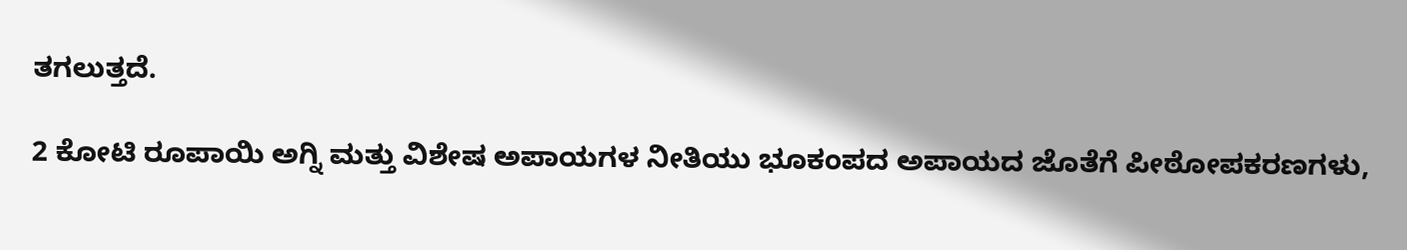ತಗಲುತ್ತದೆ.

2 ಕೋಟಿ ರೂಪಾಯಿ ಅಗ್ನಿ ಮತ್ತು ವಿಶೇಷ ಅಪಾಯಗಳ ನೀತಿಯು ಭೂಕಂಪದ ಅಪಾಯದ ಜೊತೆಗೆ ಪೀಠೋಪಕರಣಗಳು,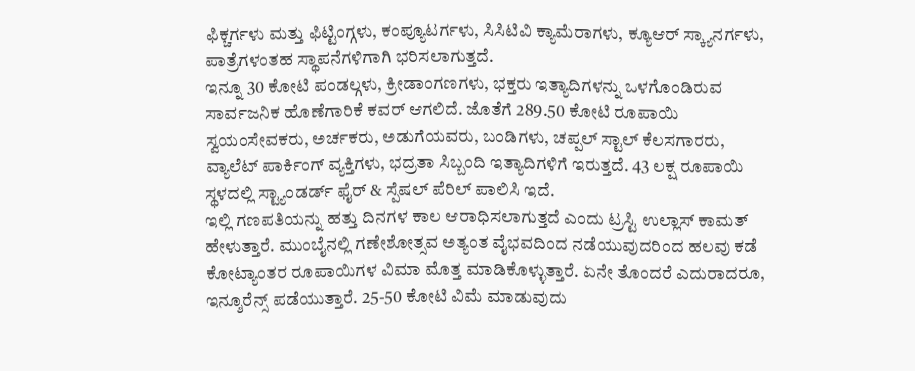ಫಿಕ್ಚರ್ಗಳು ಮತ್ತು ಫಿಟ್ಟಿಂಗ್ಗಳು, ಕಂಪ್ಯೂಟರ್ಗಳು, ಸಿಸಿಟಿವಿ ಕ್ಯಾಮೆರಾಗಳು, ಕ್ಯೂಆರ್ ಸ್ಕ್ಯಾನರ್ಗಳು, ಪಾತ್ರೆಗಳಂತಹ ಸ್ಥಾಪನೆಗಳಿಗಾಗಿ ಭರಿಸಲಾಗುತ್ತದೆ.
ಇನ್ನೂ 30 ಕೋಟಿ ಪಂಡಲ್ಗಳು, ಕ್ರೀಡಾಂಗಣಗಳು, ಭಕ್ತರು ಇತ್ಯಾದಿಗಳನ್ನು ಒಳಗೊಂಡಿರುವ ಸಾರ್ವಜನಿಕ ಹೊಣೆಗಾರಿಕೆ ಕವರ್ ಆಗಲಿದೆ. ಜೊತೆಗೆ 289.50 ಕೋಟಿ ರೂಪಾಯಿ ಸ್ವಯಂಸೇವಕರು, ಅರ್ಚಕರು, ಅಡುಗೆಯವರು, ಬಂಡಿಗಳು, ಚಪ್ಪಲ್ ಸ್ಟಾಲ್ ಕೆಲಸಗಾರರು, ವ್ಯಾಲೆಟ್ ಪಾರ್ಕಿಂಗ್ ವ್ಯಕ್ತಿಗಳು, ಭದ್ರತಾ ಸಿಬ್ಬಂದಿ ಇತ್ಯಾದಿಗಳಿಗೆ ಇರುತ್ತದೆ. 43 ಲಕ್ಷ ರೂಪಾಯಿ ಸ್ಥಳದಲ್ಲಿ ಸ್ಟ್ಯಾಂಡರ್ಡ್ ಫೈರ್ & ಸ್ಪೆಷಲ್ ಪೆರಿಲ್ ಪಾಲಿಸಿ ಇದೆ.
ಇಲ್ಲಿ ಗಣಪತಿಯನ್ನು ಹತ್ತು ದಿನಗಳ ಕಾಲ ಆರಾಧಿಸಲಾಗುತ್ತದೆ ಎಂದು ಟ್ರಸ್ಟಿ ಉಲ್ಲಾಸ್ ಕಾಮತ್ ಹೇಳುತ್ತಾರೆ. ಮುಂಬೈನಲ್ಲಿ ಗಣೇಶೋತ್ಸವ ಅತ್ಯಂತ ವೈಭವದಿಂದ ನಡೆಯುವುದರಿಂದ ಹಲವು ಕಡೆ ಕೋಟ್ಯಾಂತರ ರೂಪಾಯಿಗಳ ವಿಮಾ ಮೊತ್ತ ಮಾಡಿಕೊಳ್ಳುತ್ತಾರೆ. ಏನೇ ತೊಂದರೆ ಎದುರಾದರೂ, ಇನ್ಶೂರೆನ್ಸ್ ಪಡೆಯುತ್ತಾರೆ. 25-50 ಕೋಟಿ ವಿಮೆ ಮಾಡುವುದು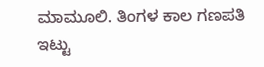ಮಾಮೂಲಿ. ತಿಂಗಳ ಕಾಲ ಗಣಪತಿ ಇಟ್ಟು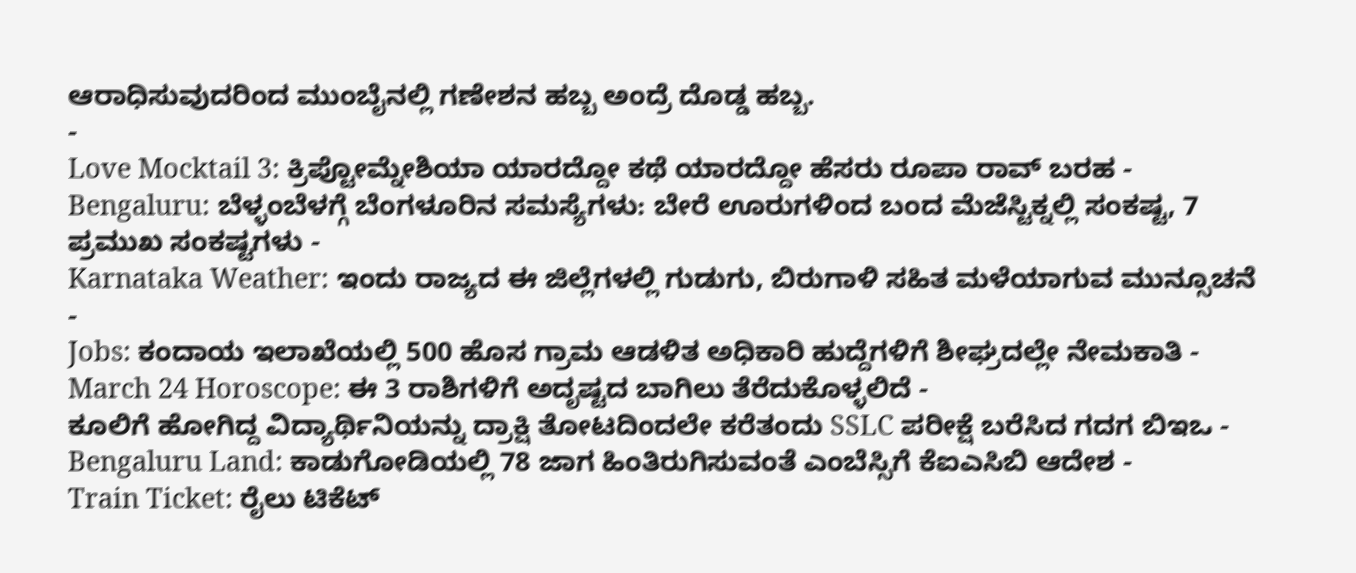ಆರಾಧಿಸುವುದರಿಂದ ಮುಂಬೈನಲ್ಲಿ ಗಣೇಶನ ಹಬ್ಬ ಅಂದ್ರೆ ದೊಡ್ಡ ಹಬ್ಬ.
-
Love Mocktail 3: ಕ್ರಿಪ್ಟೋಮ್ನೇಶಿಯಾ ಯಾರದ್ದೋ ಕಥೆ ಯಾರದ್ದೋ ಹೆಸರು ರೂಪಾ ರಾವ್ ಬರಹ -
Bengaluru: ಬೆಳ್ಳಂಬೆಳಗ್ಗೆ ಬೆಂಗಳೂರಿನ ಸಮಸ್ಯೆಗಳು: ಬೇರೆ ಊರುಗಳಿಂದ ಬಂದ ಮೆಜೆಸ್ಟಿಕ್ನಲ್ಲಿ ಸಂಕಷ್ಟ, 7 ಪ್ರಮುಖ ಸಂಕಷ್ಟಗಳು -
Karnataka Weather: ಇಂದು ರಾಜ್ಯದ ಈ ಜಿಲ್ಲೆಗಳಲ್ಲಿ ಗುಡುಗು, ಬಿರುಗಾಳಿ ಸಹಿತ ಮಳೆಯಾಗುವ ಮುನ್ಸೂಚನೆ -
Jobs: ಕಂದಾಯ ಇಲಾಖೆಯಲ್ಲಿ 500 ಹೊಸ ಗ್ರಾಮ ಆಡಳಿತ ಅಧಿಕಾರಿ ಹುದ್ದೆಗಳಿಗೆ ಶೀಘ್ರದಲ್ಲೇ ನೇಮಕಾತಿ -
March 24 Horoscope: ಈ 3 ರಾಶಿಗಳಿಗೆ ಅದೃಷ್ಟದ ಬಾಗಿಲು ತೆರೆದುಕೊಳ್ಳಲಿದೆ -
ಕೂಲಿಗೆ ಹೋಗಿದ್ದ ವಿದ್ಯಾರ್ಥಿನಿಯನ್ನು ದ್ರಾಕ್ಷಿ ತೋಟದಿಂದಲೇ ಕರೆತಂದು SSLC ಪರೀಕ್ಷೆ ಬರೆಸಿದ ಗದಗ ಬಿಇಒ -
Bengaluru Land: ಕಾಡುಗೋಡಿಯಲ್ಲಿ 78 ಜಾಗ ಹಿಂತಿರುಗಿಸುವಂತೆ ಎಂಬೆಸ್ಸಿಗೆ ಕೆಐಎಸಿಬಿ ಆದೇಶ -
Train Ticket: ರೈಲು ಟಿಕೆಟ್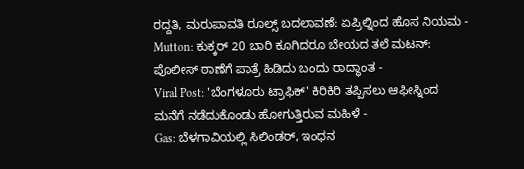ರದ್ದತಿ, ಮರುಪಾವತಿ ರೂಲ್ಸ್ ಬದಲಾವಣೆ: ಏಪ್ರಿಲ್ನಿಂದ ಹೊಸ ನಿಯಮ -
Mutton: ಕುಕ್ಕರ್ 20 ಬಾರಿ ಕೂಗಿದರೂ ಬೇಯದ ತಲೆ ಮಟನ್: ಪೊಲೀಸ್ ಠಾಣೆಗೆ ಪಾತ್ರೆ ಹಿಡಿದು ಬಂದು ರಾದ್ಧಾಂತ -
Viral Post: 'ಬೆಂಗಳೂರು ಟ್ರಾಫಿಕ್' ಕಿರಿಕಿರಿ ತಪ್ಪಿಸಲು ಆಫೀಸ್ನಿಂದ ಮನೆಗೆ ನಡೆದುಕೊಂಡು ಹೋಗುತ್ತಿರುವ ಮಹಿಳೆ -
Gas: ಬೆಳಗಾವಿಯಲ್ಲಿ ಸಿಲಿಂಡರ್, ಇಂಧನ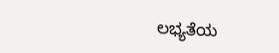ಲಭ್ಯತೆಯ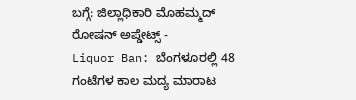ಬಗ್ಗೆ: ಜಿಲ್ಲಾಧಿಕಾರಿ ಮೊಹಮ್ಮದ್ ರೋಷನ್ ಅಪ್ಡೇಟ್ಸ್ -
Liquor Ban: ಬೆಂಗಳೂರಲ್ಲಿ 48 ಗಂಟೆಗಳ ಕಾಲ ಮದ್ಯ ಮಾರಾಟ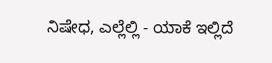ನಿಷೇಧ, ಎಲ್ಲೆಲ್ಲಿ - ಯಾಕೆ ಇಲ್ಲಿದೆ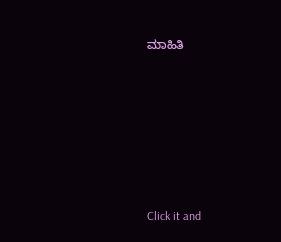ಮಾಹಿತಿ












Click it and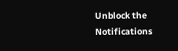Unblock the Notifications